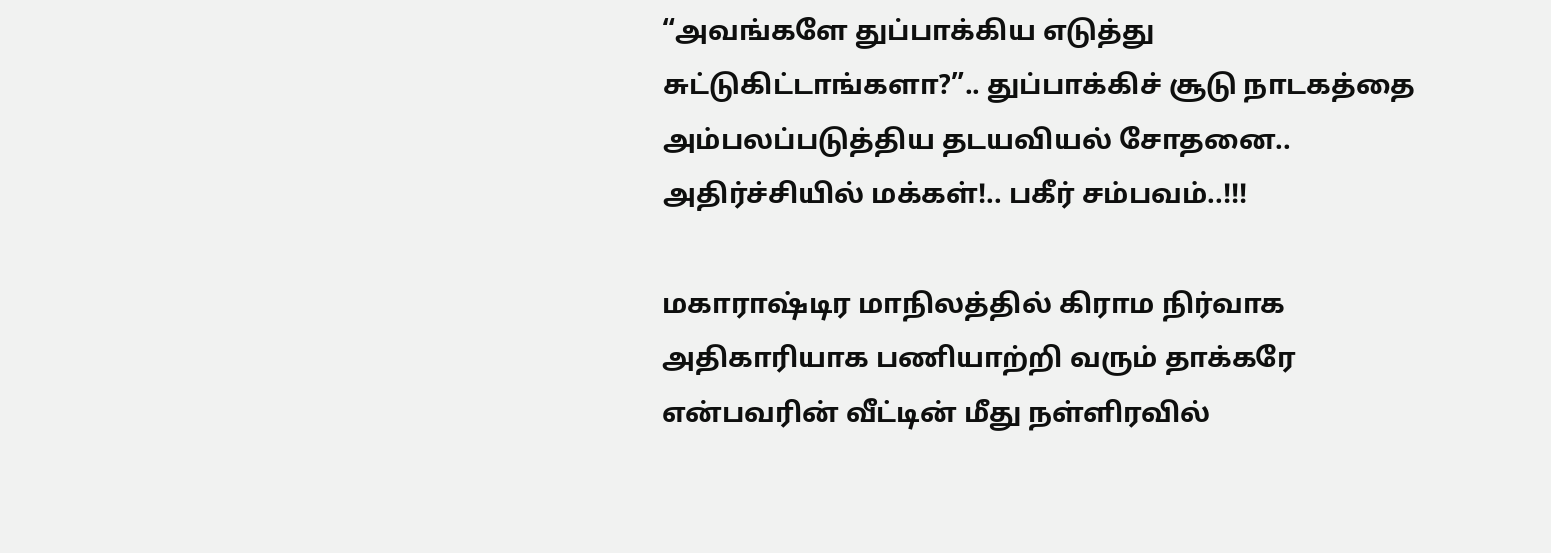“அவங்களே துப்பாக்கிய எடுத்து சுட்டுகிட்டாங்களா?”.. துப்பாக்கிச் சூடு நாடகத்தை அம்பலப்படுத்திய தடயவியல் சோதனை.. அதிர்ச்சியில் மக்கள்!.. பகீர் சம்பவம்..!!!

மகாராஷ்டிர மாநிலத்தில் கிராம நிர்வாக அதிகாரியாக பணியாற்றி வரும் தாக்கரே என்பவரின் வீட்டின் மீது நள்ளிரவில்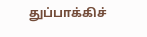துப்பாக்கிச்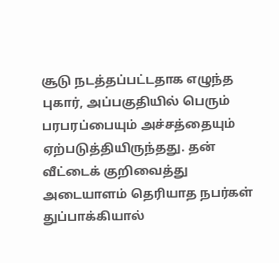சூடு நடத்தப்பட்டதாக எழுந்த புகார், அப்பகுதியில் பெரும் பரபரப்பையும் அச்சத்தையும் ஏற்படுத்தியிருந்தது. தன் வீட்டைக் குறிவைத்து அடையாளம் தெரியாத நபர்கள் துப்பாக்கியால்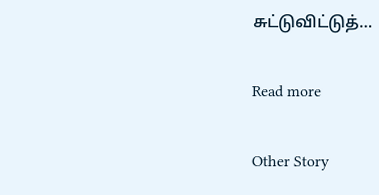சுட்டுவிட்டுத்…

Read more

Other Story